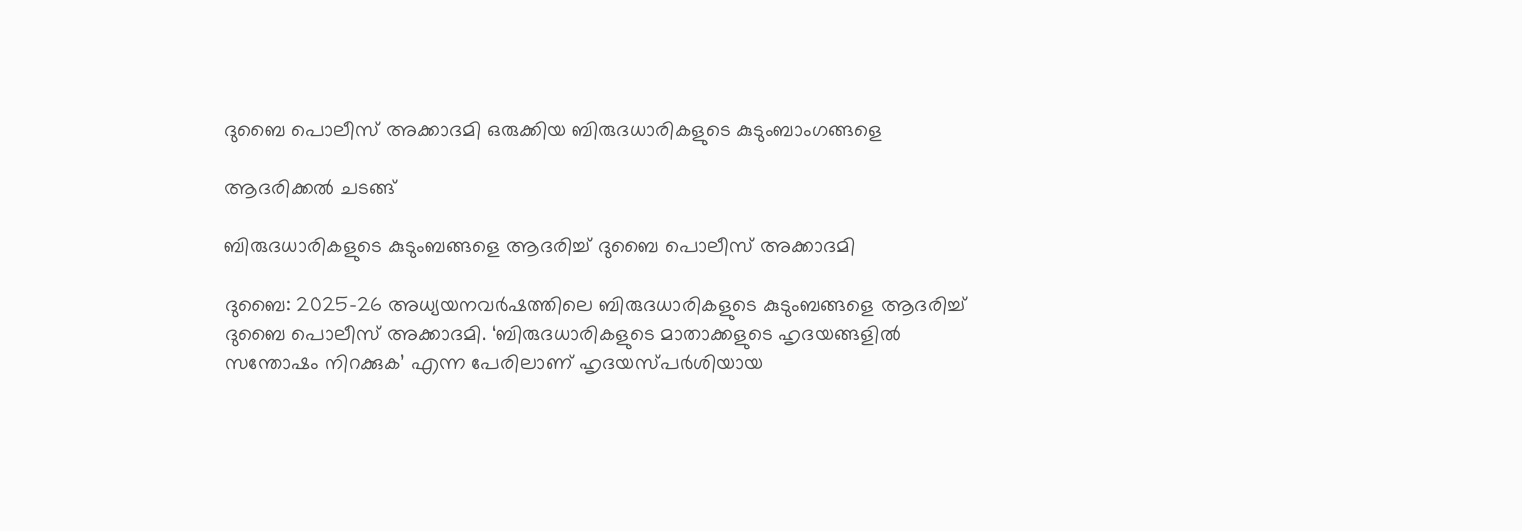ദുബൈ പൊലീസ് അക്കാദമി ഒരുക്കിയ ബിരുദധാരികളുടെ കുടുംബാംഗങ്ങളെ

ആദരിക്കൽ ചടങ്ങ്

ബിരുദധാരികളുടെ കുടുംബങ്ങളെ ആദരിച്ച് ദുബൈ പൊലീസ് അക്കാദമി

ദുബൈ: 2025-26 അധ്യയനവർഷത്തിലെ ബിരുദധാരികളുടെ കുടുംബങ്ങളെ ആദരിച്ച് ദുബൈ പൊലീസ് അക്കാദമി. ‘ബിരുദധാരികളുടെ മാതാക്കളുടെ ഹൃദയങ്ങളിൽ സന്തോഷം നിറക്കുക’ എന്ന പേരിലാണ് ഹൃദയസ്പർശിയായ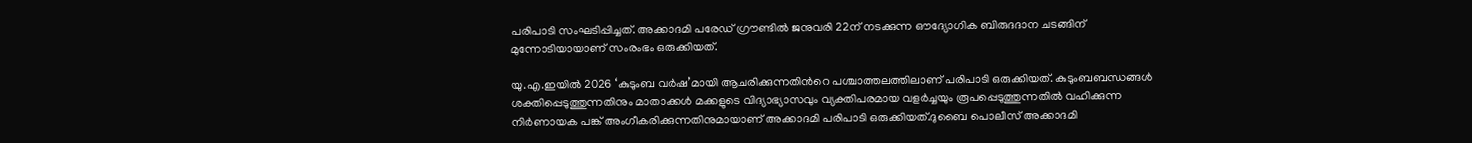പരിപാടി സംഘടിപ്പിച്ചത്. അക്കാദമി പരേഡ് ഗ്രൗണ്ടിൽ ജനുവരി 22ന് നടക്കുന്ന ഔദ്യോഗിക ബിരുദദാന ചടങ്ങിന് മുന്നോടിയായാണ് സംരംഭം ഒരുക്കിയത്.

യു.എ.ഇയിൽ 2026 ‘കുടുംബ വർഷ’മായി ആചരിക്കുന്നതിന്‍റെ പശ്ചാത്തലത്തിലാണ് പരിപാടി ഒരുക്കിയത്. കുടുംബബന്ധങ്ങൾ ശക്തിപ്പെടുത്തുന്നതിനും മാതാക്കൾ മക്കളുടെ വിദ്യാഭ്യാസവും വ്യക്തിപരമായ വളർച്ചയും രൂപപ്പെടുത്തുന്നതിൽ വഹിക്കുന്ന നിർണായക പങ്ക് അംഗീകരിക്കുന്നതിനുമായാണ് അക്കാദമി പരിപാടി ഒരുക്കിയത്.ദുബൈ പൊലീസ് അക്കാദമി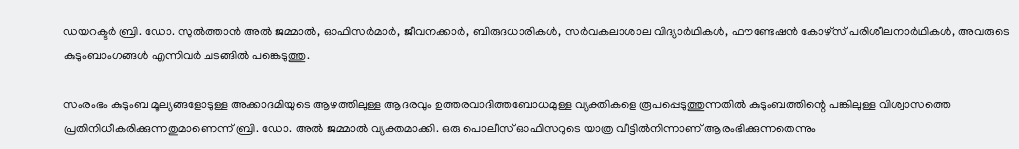ഡയറക്ടർ ബ്രി. ഡോ. സുൽത്താൻ അൽ ജമ്മാൽ, ഓഫിസർമാർ, ജീവനക്കാർ, ബിരുദധാരികൾ, സർവകലാശാല വിദ്യാർഥികൾ, ഫൗണ്ടേഷൻ കോഴ്‌സ് പരിശീലനാർഥികൾ, അവരുടെ കുടുംബാംഗങ്ങൾ എന്നിവർ ചടങ്ങിൽ പങ്കെടുത്തു.

സംരംഭം കുടുംബ മൂല്യങ്ങളോടുള്ള അക്കാദമിയുടെ ആഴത്തിലുള്ള ആദരവും ഉത്തരവാദിത്തബോധമുള്ള വ്യക്തികളെ രൂപപ്പെടുത്തുന്നതിൽ കുടുംബത്തിന്റെ പങ്കിലുള്ള വിശ്വാസത്തെ പ്രതിനിധീകരിക്കുന്നതുമാണെന്ന് ബ്രി. ഡോ. അൽ ജമ്മാൽ വ്യക്തമാക്കി. ഒരു പൊലീസ് ഓഫിസറുടെ യാത്ര വീട്ടിൽനിന്നാണ് ആരംഭിക്കുന്നതെന്നും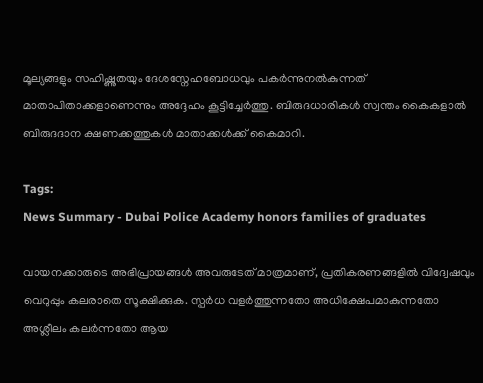മൂല്യങ്ങളും സഹിഷ്ണുതയും ദേശസ്നേഹബോധവും പകർന്നുനൽകുന്നത് മാതാപിതാക്കളാണെന്നും അദ്ദേഹം കൂട്ടിച്ചേർത്തു. ബിരുദധാരികൾ സ്വന്തം കൈകളാൽ ബിരുദദാന ക്ഷണക്കത്തുകൾ മാതാക്കൾക്ക് കൈമാറി.

Tags:
News Summary - Dubai Police Academy honors families of graduates

വായനക്കാരുടെ അഭിപ്രായങ്ങള്‍ അവരുടേത് മാത്രമാണ്, പ്രതികരണങ്ങളിൽ വിദ്വേഷവും വെറുപ്പും കലരാതെ സൂക്ഷിക്കുക. സ്പർധ വളർത്തുന്നതോ അധിക്ഷേപമാകുന്നതോ അശ്ലീലം കലർന്നതോ ആയ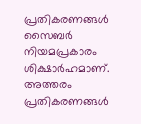പ്രതികരണങ്ങൾ സൈബർ നിയമപ്രകാരം ശിക്ഷാർഹമാണ്. അത്തരം പ്രതികരണങ്ങൾ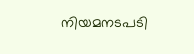നിയമനടപടി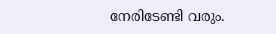നേരിടേണ്ടി വരും.